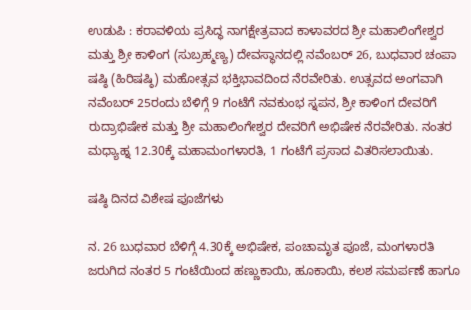ಉಡುಪಿ : ಕರಾವಳಿಯ ಪ್ರಸಿದ್ಧ ನಾಗಕ್ಷೇತ್ರವಾದ ಕಾಳಾವರದ ಶ್ರೀ ಮಹಾಲಿಂಗೇಶ್ವರ ಮತ್ತು ಶ್ರೀ ಕಾಳಿಂಗ (ಸುಬ್ರಹ್ಮಣ್ಯ) ದೇವಸ್ಥಾನದಲ್ಲಿ ನವೆಂಬರ್ 26, ಬುಧವಾರ ಚಂಪಾ ಷಷ್ಠಿ (ಹಿರಿಷಷ್ಠಿ) ಮಹೋತ್ಸವ ಭಕ್ತಿಭಾವದಿಂದ ನೆರವೇರಿತು. ಉತ್ಸವದ ಅಂಗವಾಗಿ ನವೆಂಬರ್ 25ರಂದು ಬೆಳಿಗ್ಗೆ 9 ಗಂಟೆಗೆ ನವಕುಂಭ ಸ್ನಪನ, ಶ್ರೀ ಕಾಳಿಂಗ ದೇವರಿಗೆ ರುದ್ರಾಭಿಷೇಕ ಮತ್ತು ಶ್ರೀ ಮಹಾಲಿಂಗೇಶ್ವರ ದೇವರಿಗೆ ಅಭಿಷೇಕ ನೆರವೇರಿತು. ನಂತರ ಮಧ್ಯಾಹ್ನ 12.30ಕ್ಕೆ ಮಹಾಮಂಗಳಾರತಿ, 1 ಗಂಟೆಗೆ ಪ್ರಸಾದ ವಿತರಿಸಲಾಯಿತು.

ಷಷ್ಠಿ ದಿನದ ವಿಶೇಷ ಪೂಜೆಗಳು

ನ. 26 ಬುಧವಾರ ಬೆಳಿಗ್ಗೆ 4.30ಕ್ಕೆ ಅಭಿಷೇಕ, ಪಂಚಾಮೃತ ಪೂಜೆ, ಮಂಗಳಾರತಿ ಜರುಗಿದ ನಂತರ 5 ಗಂಟೆಯಿಂದ ಹಣ್ಣುಕಾಯಿ, ಹೂಕಾಯಿ, ಕಲಶ ಸಮರ್ಪಣೆ ಹಾಗೂ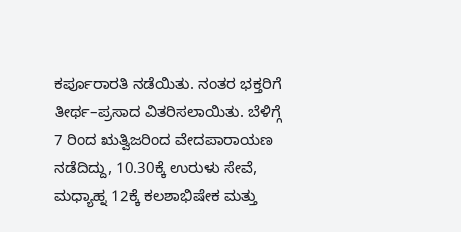ಕರ್ಪೂರಾರತಿ ನಡೆಯಿತು. ನಂತರ ಭಕ್ತರಿಗೆ ತೀರ್ಥ–ಪ್ರಸಾದ ವಿತರಿಸಲಾಯಿತು. ಬೆಳಿಗ್ಗೆ 7 ರಿಂದ ಋತ್ವಿಜರಿಂದ ವೇದಪಾರಾಯಣ ನಡೆದಿದ್ದು, 10.30ಕ್ಕೆ ಉರುಳು ಸೇವೆ, ಮಧ್ಯಾಹ್ನ 12ಕ್ಕೆ ಕಲಶಾಭಿಷೇಕ ಮತ್ತು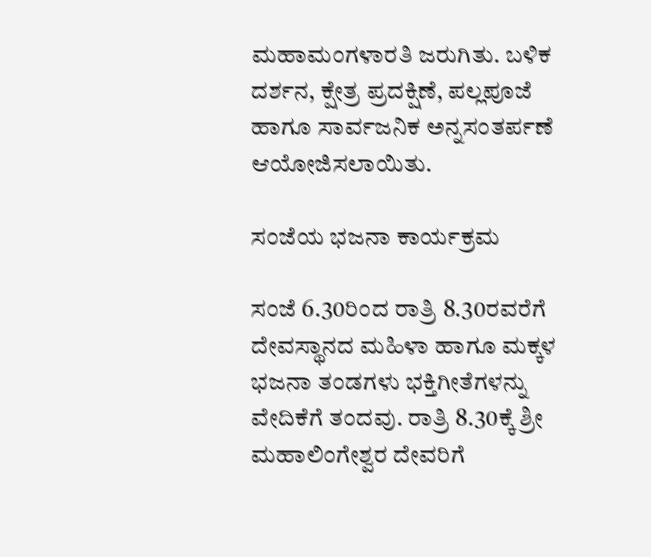ಮಹಾಮಂಗಳಾರತಿ ಜರುಗಿತು. ಬಳಿಕ ದರ್ಶನ, ಕ್ಷೇತ್ರ ಪ್ರದಕ್ಷಿಣೆ, ಪಲ್ಲಪೂಜೆ ಹಾಗೂ ಸಾರ್ವಜನಿಕ ಅನ್ನಸಂತರ್ಪಣೆ ಆಯೋಜಿಸಲಾಯಿತು.

ಸಂಜೆಯ ಭಜನಾ ಕಾರ್ಯಕ್ರಮ

ಸಂಜೆ 6.30ರಿಂದ ರಾತ್ರಿ 8.30ರವರೆಗೆ ದೇವಸ್ಥಾನದ ಮಹಿಳಾ ಹಾಗೂ ಮಕ್ಕಳ ಭಜನಾ ತಂಡಗಳು ಭಕ್ತಿಗೀತೆಗಳನ್ನು ವೇದಿಕೆಗೆ ತಂದವು. ರಾತ್ರಿ 8.30ಕ್ಕೆ ಶ್ರೀ ಮಹಾಲಿಂಗೇಶ್ವರ ದೇವರಿಗೆ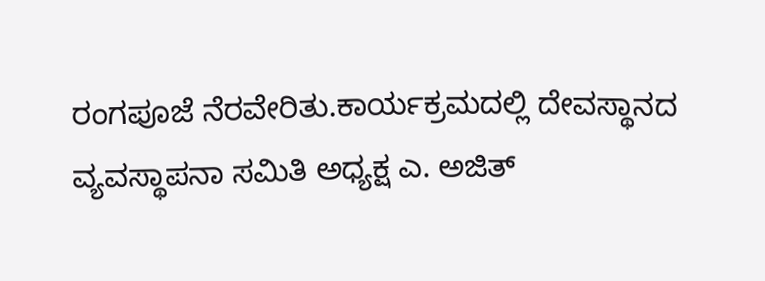ರಂಗಪೂಜೆ ನೆರವೇರಿತು.ಕಾರ್ಯಕ್ರಮದಲ್ಲಿ ದೇವಸ್ಥಾನದ ವ್ಯವಸ್ಥಾಪನಾ ಸಮಿತಿ ಅಧ್ಯಕ್ಷ ಎ. ಅಜಿತ್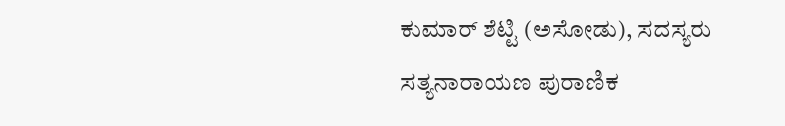ಕುಮಾರ್ ಶೆಟ್ಟಿ (ಅಸೋಡು), ಸದಸ್ಯರು ಸತ್ಯನಾರಾಯಣ ಪುರಾಣಿಕ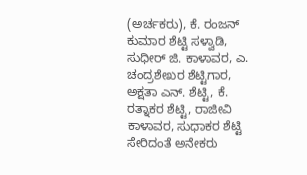(ಅರ್ಚಕರು), ಕೆ. ರಂಜನ್ ಕುಮಾರ ಶೆಟ್ಟಿ ಸಳ್ವಾಡಿ, ಸುಧೀರ್ ಜಿ. ಕಾಳಾವರ, ಎ. ಚಂದ್ರಶೇಖರ ಶೆಟ್ಟಿಗಾರ, ಅಕ್ಷತಾ ಎನ್. ಶೆಟ್ಟಿ, ಕೆ. ರತ್ನಾಕರ ಶೆಟ್ಟಿ, ರಾಜೀವಿ ಕಾಳಾವರ, ಸುಧಾಕರ ಶೆಟ್ಟಿ ಸೇರಿದಂತೆ ಅನೇಕರು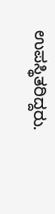ಉಪಸ್ಥಿತರಿದ್ದರು.